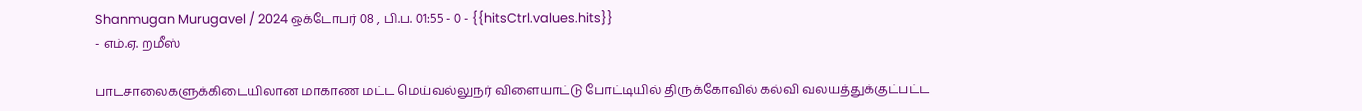Shanmugan Murugavel / 2024 ஒக்டோபர் 08 , பி.ப. 01:55 - 0 - {{hitsCtrl.values.hits}}
- எம்.ஏ. றமீஸ்

பாடசாலைகளுக்கிடையிலான மாகாண மட்ட மெய்வல்லுநர் விளையாட்டு போட்டியில் திருக்கோவில் கல்வி வலயத்துக்குட்பட்ட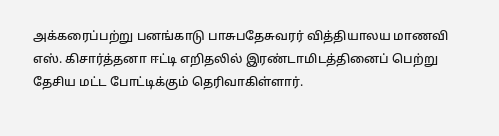அக்கரைப்பற்று பனங்காடு பாசுபதேசுவரர் வித்தியாலய மாணவி எஸ். கிசார்த்தனா ஈட்டி எறிதலில் இரண்டாமிடத்தினைப் பெற்று தேசிய மட்ட போட்டிக்கும் தெரிவாகிள்ளார்.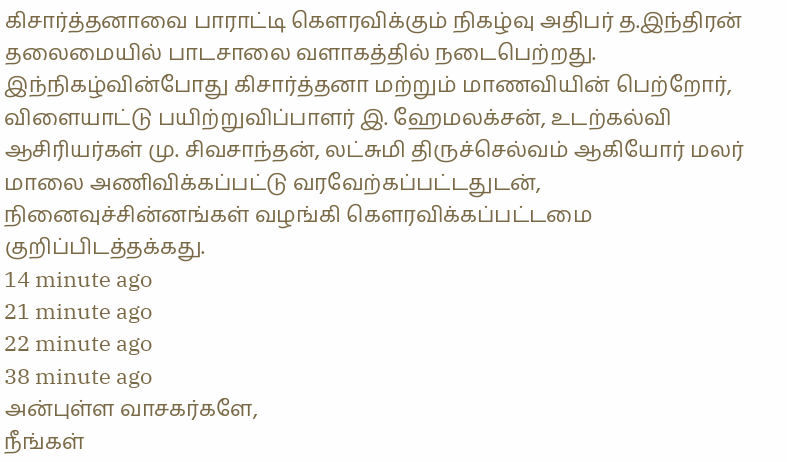கிசார்த்தனாவை பாராட்டி கௌரவிக்கும் நிகழ்வு அதிபர் த.இந்திரன் தலைமையில் பாடசாலை வளாகத்தில் நடைபெற்றது. இந்நிகழ்வின்போது கிசார்த்தனா மற்றும் மாணவியின் பெற்றோர், விளையாட்டு பயிற்றுவிப்பாளர் இ. ஹேமலக்சன், உடற்கல்வி ஆசிரியர்கள் மு. சிவசாந்தன், லட்சுமி திருச்செல்வம் ஆகியோர் மலர் மாலை அணிவிக்கப்பட்டு வரவேற்கப்பட்டதுடன், நினைவுச்சின்னங்கள் வழங்கி கௌரவிக்கப்பட்டமை குறிப்பிடத்தக்கது.
14 minute ago
21 minute ago
22 minute ago
38 minute ago
அன்புள்ள வாசகர்களே,
நீங்கள்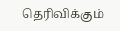தெரிவிக்கும்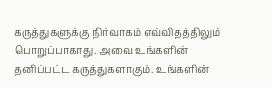கருத்துகளுக்கு நிர்வாகம் எவ்விதத்திலும் பொறுப்பாகாது. அவை உங்களின் தனிப்பட்ட கருத்துகளாகும். உங்களின்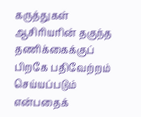கருத்துகள் ஆசிரியரின் தகுந்த தணிக்கைக்குப் பிறகே பதிவேற்றம் செய்யப்படும் என்பதைக்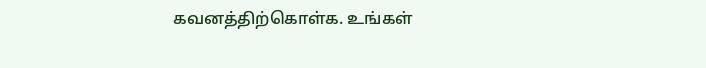கவனத்திற்கொள்க. உங்கள்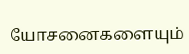யோசனைகளையும்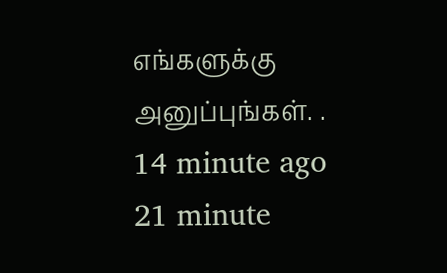எங்களுக்கு அனுப்புங்கள். .
14 minute ago
21 minute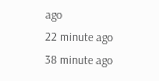ago
22 minute ago
38 minute ago